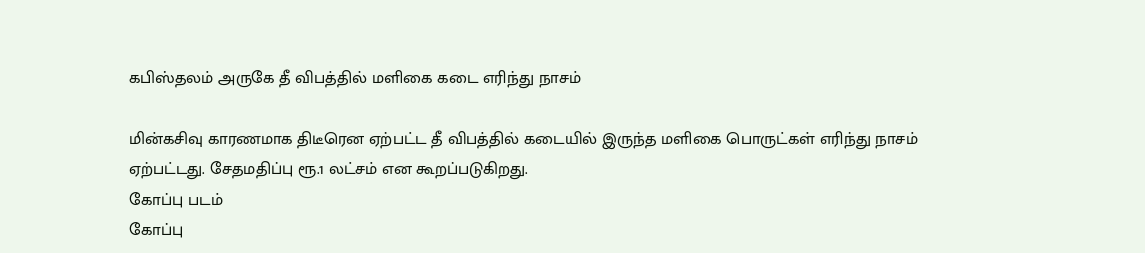கபிஸ்தலம் அருகே தீ விபத்தில் மளிகை கடை எரிந்து நாசம்

மின்கசிவு காரணமாக திடீரென ஏற்பட்ட தீ விபத்தில் கடையில் இருந்த மளிகை பொருட்கள் எரிந்து நாசம் ஏற்பட்டது. சேதமதிப்பு ரூ.1 லட்சம் என கூறப்படுகிறது.
கோப்பு படம்
கோப்பு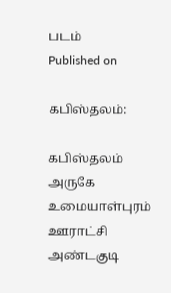படம்
Published on

கபிஸ்தலம்:

கபிஸ்தலம் அருகே உமையாள்புரம் ஊராட்சி அண்டகுடி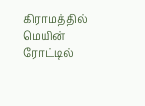கிராமத்தில் மெயின் ரோட்டில்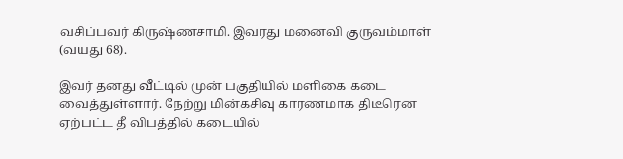வசிப்பவர் கிருஷ்ணசாமி. இவரது மனைவி குருவம்மாள் (வயது 68).

இவர் தனது வீட்டில் முன் பகுதியில் மளிகை கடை வைத்துள்ளார். நேற்று மின்கசிவு காரணமாக திடீரென ஏற்பட்ட தீ விபத்தில் கடையில்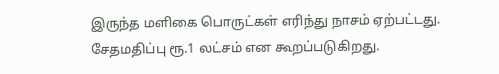இருந்த மளிகை பொருட்கள் எரிந்து நாசம் ஏற்பட்டது. சேதமதிப்பு ரூ.1 லட்சம் என கூறப்படுகிறது.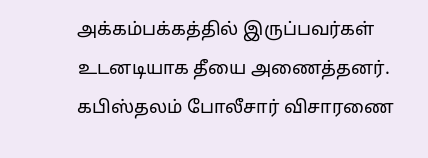அக்கம்பக்கத்தில் இருப்பவர்கள் உடனடியாக தீயை அணைத்தனர். கபிஸ்தலம் போலீசார் விசாரணை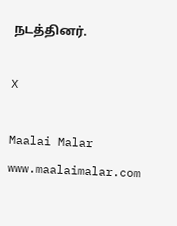நடத்தினர்.

X

Maalai Malar
www.maalaimalar.com